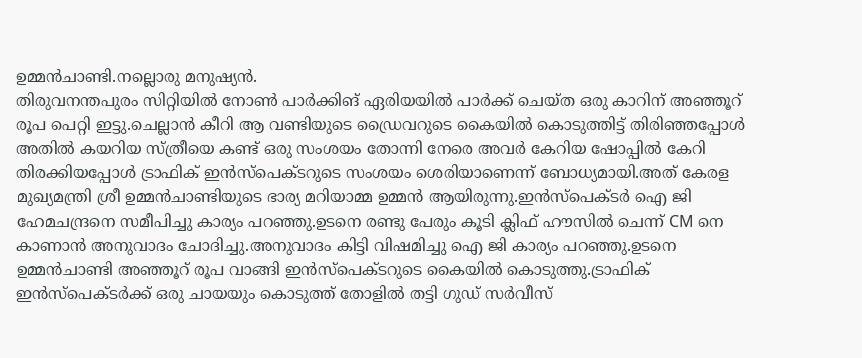ഉമ്മൻചാണ്ടി.നല്ലൊരു മനുഷ്യൻ.
തിരുവനന്തപുരം സിറ്റിയിൽ നോൺ പാർക്കിങ് ഏരിയയിൽ പാർക്ക് ചെയ്ത ഒരു കാറിന് അഞ്ഞൂറ് രൂപ പെറ്റി ഇട്ടു.ചെല്ലാൻ കീറി ആ വണ്ടിയുടെ ഡ്രൈവറുടെ കൈയിൽ കൊടുത്തിട്ട് തിരിഞ്ഞപ്പോൾ അതിൽ കയറിയ സ്ത്രീയെ കണ്ട് ഒരു സംശയം തോന്നി നേരെ അവർ കേറിയ ഷോപ്പിൽ കേറി തിരക്കിയപ്പോൾ ട്രാഫിക് ഇൻസ്പെക്ടറുടെ സംശയം ശെരിയാണെന്ന് ബോധ്യമായി.അത് കേരള മുഖ്യമന്ത്രി ശ്രീ ഉമ്മൻചാണ്ടിയുടെ ഭാര്യ മറിയാമ്മ ഉമ്മൻ ആയിരുന്നു.ഇൻസ്പെക്ടർ ഐ ജി ഹേമചന്ദ്രനെ സമീപിച്ചു കാര്യം പറഞ്ഞു.ഉടനെ രണ്ടു പേരും കൂടി ക്ലിഫ് ഹൗസിൽ ചെന്ന് CM നെ കാണാൻ അനുവാദം ചോദിച്ചു.അനുവാദം കിട്ടി വിഷമിച്ചു ഐ ജി കാര്യം പറഞ്ഞു.ഉടനെ ഉമ്മൻചാണ്ടി അഞ്ഞൂറ് രൂപ വാങ്ങി ഇൻസ്പെക്ടറുടെ കൈയിൽ കൊടുത്തു.ട്രാഫിക് ഇൻസ്പെക്ടർക്ക് ഒരു ചായയും കൊടുത്ത് തോളിൽ തട്ടി ഗുഡ് സർവീസ്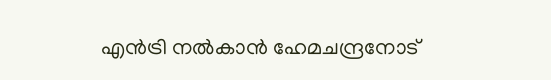എൻട്രി നൽകാൻ ഹേമചന്ദ്രനോട്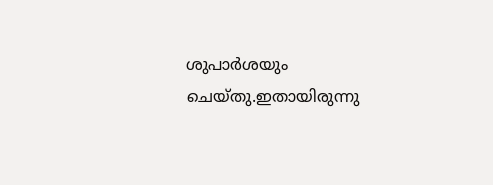ശുപാർശയും ചെയ്തു.ഇതായിരുന്നു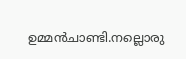ഉമ്മൻചാണ്ടി.നല്ലൊരു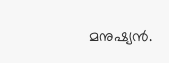മനുഷ്യൻ.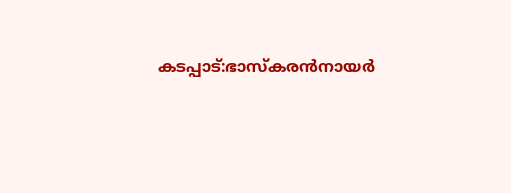കടപ്പാട്:ഭാസ്കരൻനായർ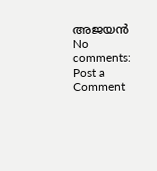അജയൻ
No comments:
Post a Comment